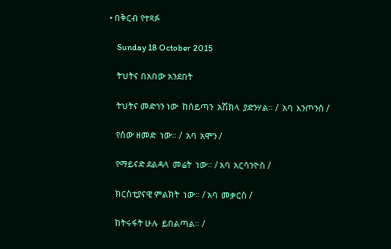• በቅርብ የተጻፉ

    Sunday 18 October 2015

    ትህትና በአበው አንደበት

    ትህትና መድኅን ነው  ከሰይጣን  አሽክላ  ያድንሃል። /  አባ  እንጦንስ /

    የሰው ዘመድ  ነው። /  አባ  አሞን /

    የማይናድ ደልዳላ  መሬት  ነው። / አባ  አርሳንዮስ /

    ክርስቲያናዊ ምልክት  ነው። / አባ  መቃርስ /

    ከትሩፋት ሁሉ  ይበልጣል። /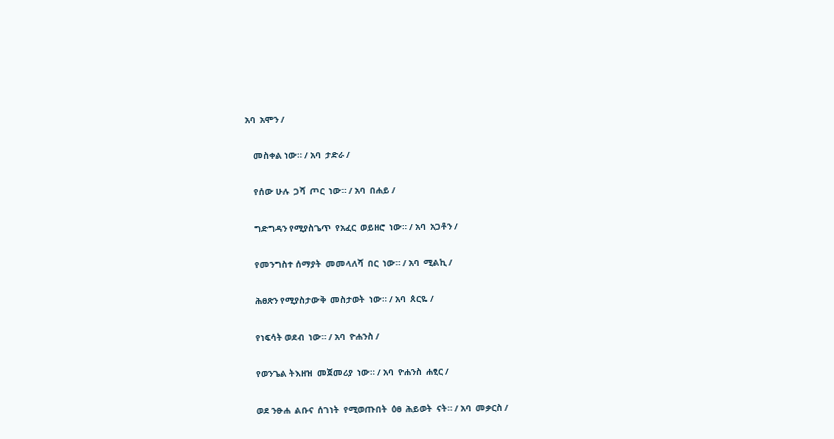አባ  አሞን /

    መስቀል ነው። / አባ  ታድራ /

    የሰው ሁሉ  ጋሻ  ጦር  ነው። / አባ  በሐይ /

    ግድግዳን የሚያስጌጥ  የአፈር  ወይዘሮ  ነው። / አባ  አጋቶን /

    የመንግስተ ሰማያት  መመላለሻ  በር  ነው። / አባ  ሚልኪ /

    ሕፀጽን የሚያስታውቅ  መስታወት  ነው። / አባ  ጰርዬ /

    የነፍሳት ወደብ  ነው። / አባ  ዮሐንስ /

    የወንጌል ትእዘዝ  መጀመሪያ  ነው። / አባ  ዮሐንስ  ሐፂር /

    ወደ ንፁሐ  ልቡና  ሰገነት  የሚወጡበት  ዕፀ  ሕይወት  ናት። / አባ  መቃርስ /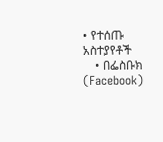• የተሰጡ አስተያየቶች
    • በፌስቡክ (Facebook)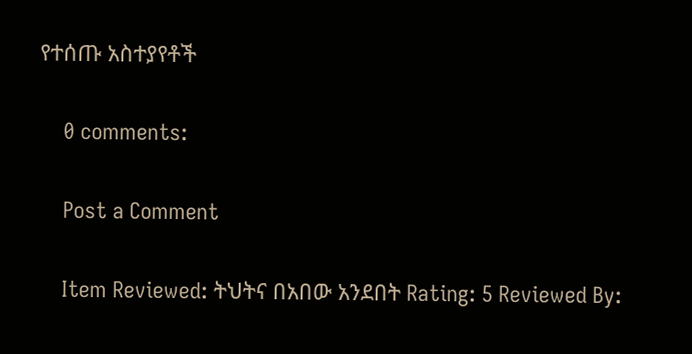የተሰጡ አስተያየቶች

    0 comments:

    Post a Comment

    Item Reviewed: ትህትና በአበው አንደበት Rating: 5 Reviewed By: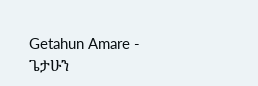Getahun Amare - ጌታሁን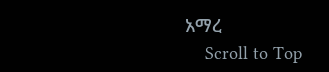አማረ
    Scroll to Top